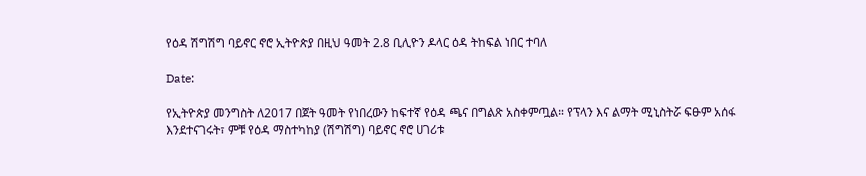የዕዳ ሽግሽግ ባይኖር ኖሮ ኢትዮጵያ በዚህ ዓመት 2.8 ቢሊዮን ዶላር ዕዳ ትከፍል ነበር ተባለ

Date:

የኢትዮጵያ መንግስት ለ2017 በጀት ዓመት የነበረውን ከፍተኛ የዕዳ ጫና በግልጽ አስቀምጧል። የፕላን እና ልማት ሚኒስትሯ ፍፁም አሰፋ እንደተናገሩት፣ ምቹ የዕዳ ማስተካከያ (ሽግሽግ) ባይኖር ኖሮ ሀገሪቱ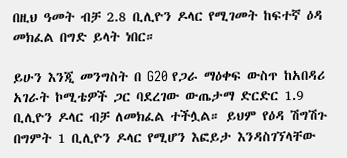በዚህ ዓመት ብቻ 2.8 ቢሊዮን ዶላር የሚገመት ከፍተኛ ዕዳ መክፈል በግድ ይላት ነበር።

ይሁን እንጂ መንግስት በ G20 የጋራ ማዕቀፍ ውስጥ ከአበዳሪ አገራት ኮሚቴዎች ጋር ባደረገው ውጤታማ ድርድር 1.9 ቢሊዮን ዶላር ብቻ ለመክፈል ተችሏል። ይህም የዕዳ ሽግሽጉ በግምት 1 ቢሊዮን ዶላር የሚሆን እፎይታ እንዳስገኘላቸው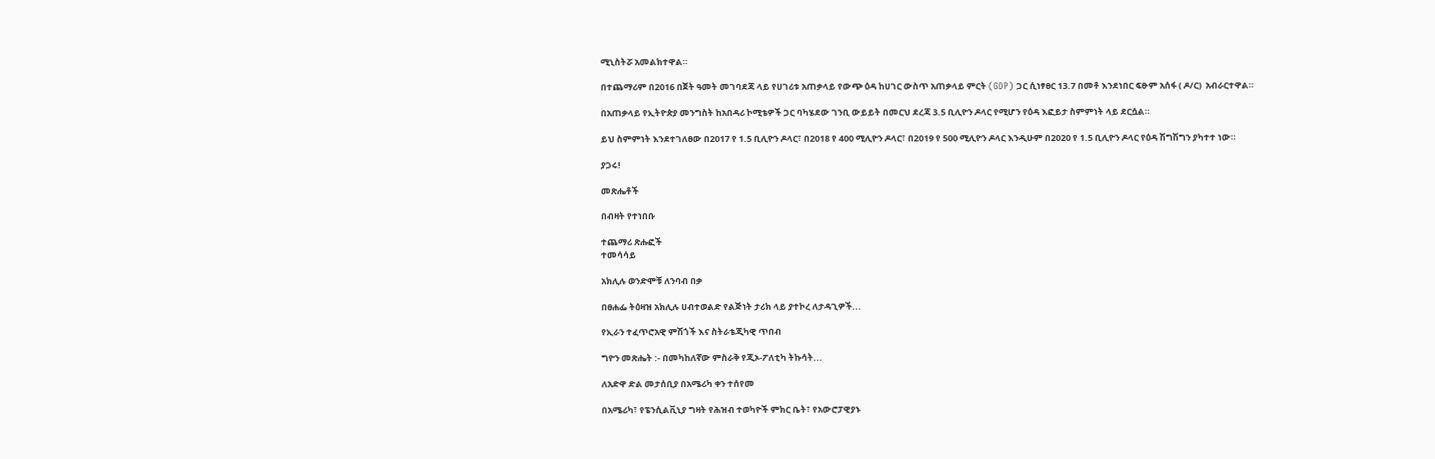ሚኒስትሯ አመልክተዋል።

በተጨማሪም በ2016 በጀት ዓመት መገባደጃ ላይ የሀገሪቱ አጠቃላይ የውጭ ዕዳ ከሀገር ውስጥ አጠቃላይ ምርት (GDP) ጋር ሲነፃፀር 13.7 በመቶ እንደነበር ፍፁም አሰፋ ( ዶ/ር)  አብራርተዋል።

በአጠቃላይ የኢትዮጵያ መንግስት ከአበዳሪ ኮሚቴዎች ጋር ባካሄደው ገንቢ ውይይት በመርህ ደረጃ 3.5 ቢሊዮን ዶላር የሚሆን የዕዳ እፎይታ ስምምነት ላይ ደርሷል።

ይህ ስምምነት እንደተገለፀው በ2017 የ 1.5 ቢሊዮን ዶላር፣ በ2018 የ 400 ሚሊዮን ዶላር፣ በ2019 የ 500 ሚሊዮን ዶላር እንዲሁም በ2020 የ 1.5 ቢሊዮን ዶላር የዕዳ ሽግሽግን ያካተተ ነው።

ያጋሩ!

መጽሔቶች

በብዛት የተነበቡ

ተጨማሪ ጽሑፎች
ተመሳሳይ

አክሊሉ ወንድሞቹ ለንባብ በቃ

በፀሐፌ ትዕዛዝ አክሊሉ ሀብተወልድ የልጅነት ታሪክ ላይ ያተኮረ ለታዳጊዎች...

የኢራን ተፈጥሮአዊ ምሽጎች እና ስትራቴጂካዊ ጥበብ

ግዮን መጽሔት :- በመካከለኛው ምስራቅ የጂኦ-ፖለቲካ ትኩሳት...

ለአድዋ ድል መታሰቢያ በአሜሪካ ቀን ተሰየመ

በአሜሪካ፣ የፔንሲልቪኒያ ግዛት የሕዝብ ተወካዮች ምክር ቤት፣ የአውሮፓዊያኑ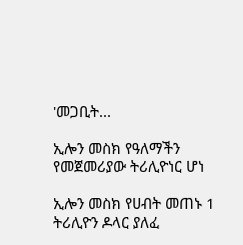'መጋቢት...

ኢሎን መስክ የዓለማችን የመጀመሪያው ትሪሊዮነር ሆነ

ኢሎን መስክ የሀብት መጠኑ 1 ትሪሊዮን ዶላር ያለፈ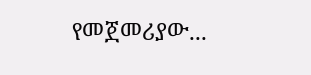የመጀመሪያው...